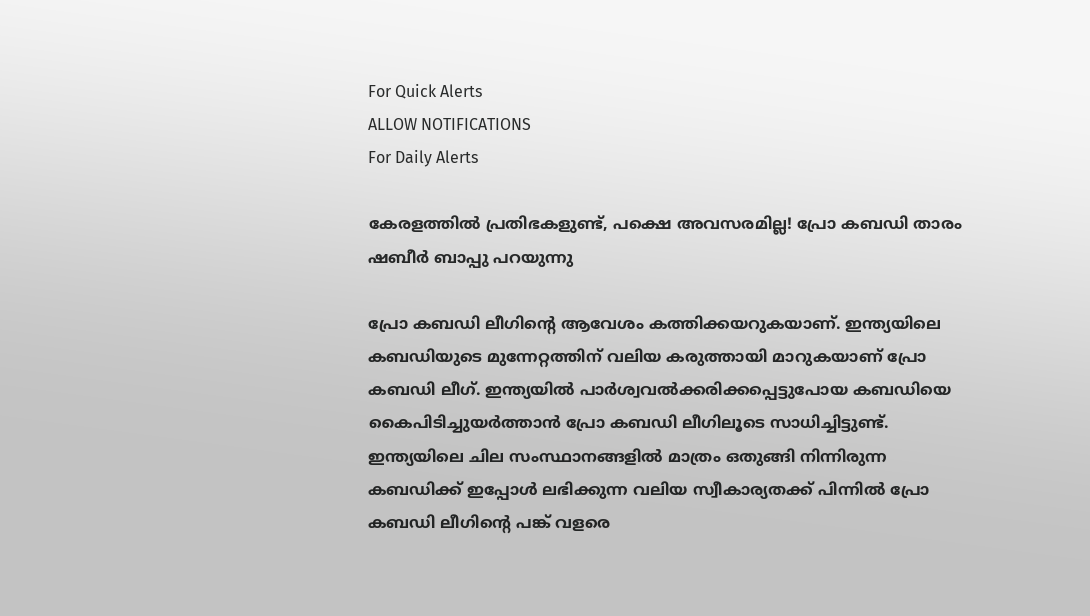For Quick Alerts
ALLOW NOTIFICATIONS
For Daily Alerts

കേരളത്തില്‍ പ്രതിഭകളുണ്ട്, പക്ഷെ അവസരമില്ല! പ്രോ കബഡി താരം ഷബീര്‍ ബാപ്പു പറയുന്നു

പ്രോ കബഡി ലീഗിന്റെ ആവേശം കത്തിക്കയറുകയാണ്. ഇന്ത്യയിലെ കബഡിയുടെ മുന്നേറ്റത്തിന് വലിയ കരുത്തായി മാറുകയാണ് പ്രോ കബഡി ലീഗ്. ഇന്ത്യയില്‍ പാര്‍ശ്വവല്‍ക്കരിക്കപ്പെട്ടുപോയ കബഡിയെ കൈപിടിച്ചുയര്‍ത്താന്‍ പ്രോ കബഡി ലീഗിലൂടെ സാധിച്ചിട്ടുണ്ട്. ഇന്ത്യയിലെ ചില സംസ്ഥാനങ്ങളില്‍ മാത്രം ഒതുങ്ങി നിന്നിരുന്ന കബഡിക്ക് ഇപ്പോള്‍ ലഭിക്കുന്ന വലിയ സ്വീകാര്യതക്ക് പിന്നില്‍ പ്രോ കബഡി ലീഗിന്റെ പങ്ക് വളരെ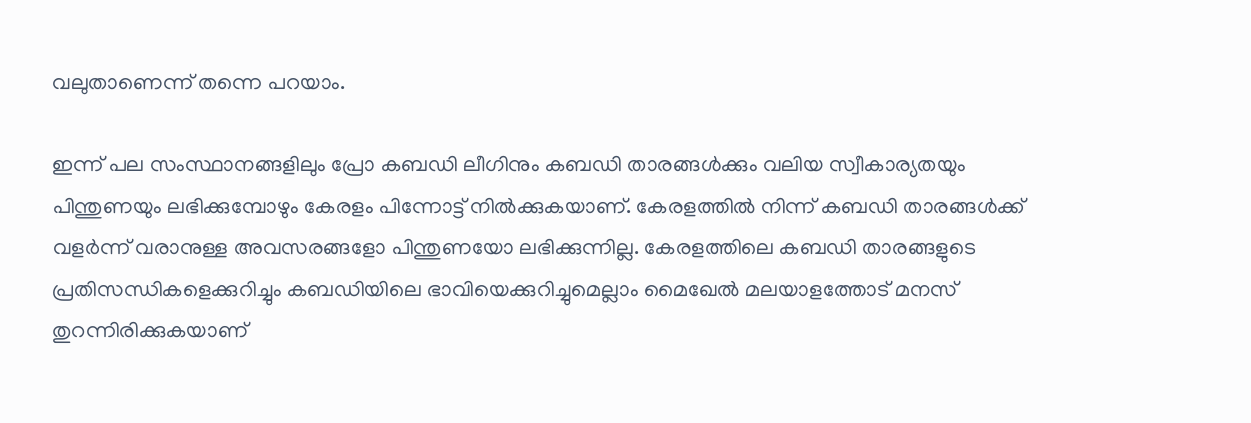വലുതാണെന്ന് തന്നെ പറയാം.

ഇന്ന് പല സംസ്ഥാനങ്ങളിലും പ്രോ കബഡി ലീഗിനും കബഡി താരങ്ങള്‍ക്കും വലിയ സ്വീകാര്യതയും പിന്തുണയും ലഭിക്കുമ്പോഴും കേരളം പിന്നോട്ട് നില്‍ക്കുകയാണ്. കേരളത്തില്‍ നിന്ന് കബഡി താരങ്ങള്‍ക്ക് വളര്‍ന്ന് വരാനുള്ള അവസരങ്ങളോ പിന്തുണയോ ലഭിക്കുന്നില്ല. കേരളത്തിലെ കബഡി താരങ്ങളുടെ പ്രതിസന്ധികളെക്കുറിച്ചും കബഡിയിലെ ഭാവിയെക്കുറിച്ചുമെല്ലാം മൈഖേല്‍ മലയാളത്തോട് മനസ് തുറന്നിരിക്കുകയാണ്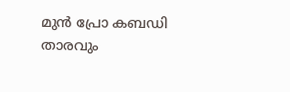മുന്‍ പ്രോ കബഡി താരവും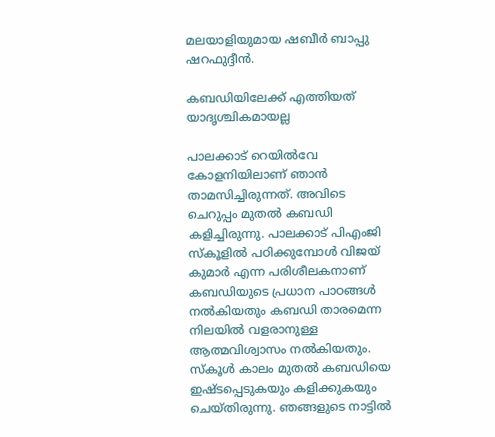മലയാളിയുമായ ഷബീര്‍ ബാപ്പു ഷറഫുദ്ദീന്‍.

കബഡിയിലേക്ക് എത്തിയത് യാദൃശ്ചികമായല്ല

പാലക്കാട് റെയില്‍വേ കോളനിയിലാണ് ഞാന്‍ താമസിച്ചിരുന്നത്. അവിടെ ചെറുപ്പം മുതല്‍ കബഡി കളിച്ചിരുന്നു. പാലക്കാട് പിഎംജി സ്‌കൂളില്‍ പഠിക്കുമ്പോള്‍ വിജയ് കുമാര്‍ എന്ന പരിശീലകനാണ് കബഡിയുടെ പ്രധാന പാഠങ്ങള്‍ നല്‍കിയതും കബഡി താരമെന്ന നിലയില്‍ വളരാനുള്ള ആത്മവിശ്വാസം നല്‍കിയതും. സ്‌കൂള്‍ കാലം മുതല്‍ കബഡിയെ ഇഷ്ടപ്പെടുകയും കളിക്കുകയും ചെയ്തിരുന്നു. ഞങ്ങളുടെ നാട്ടില്‍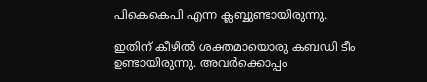പികെകെപി എന്ന ക്ലബ്ബുണ്ടായിരുന്നു.

ഇതിന് കീഴില്‍ ശക്തമായൊരു കബഡി ടീം ഉണ്ടായിരുന്നു. അവര്‍ക്കൊപ്പം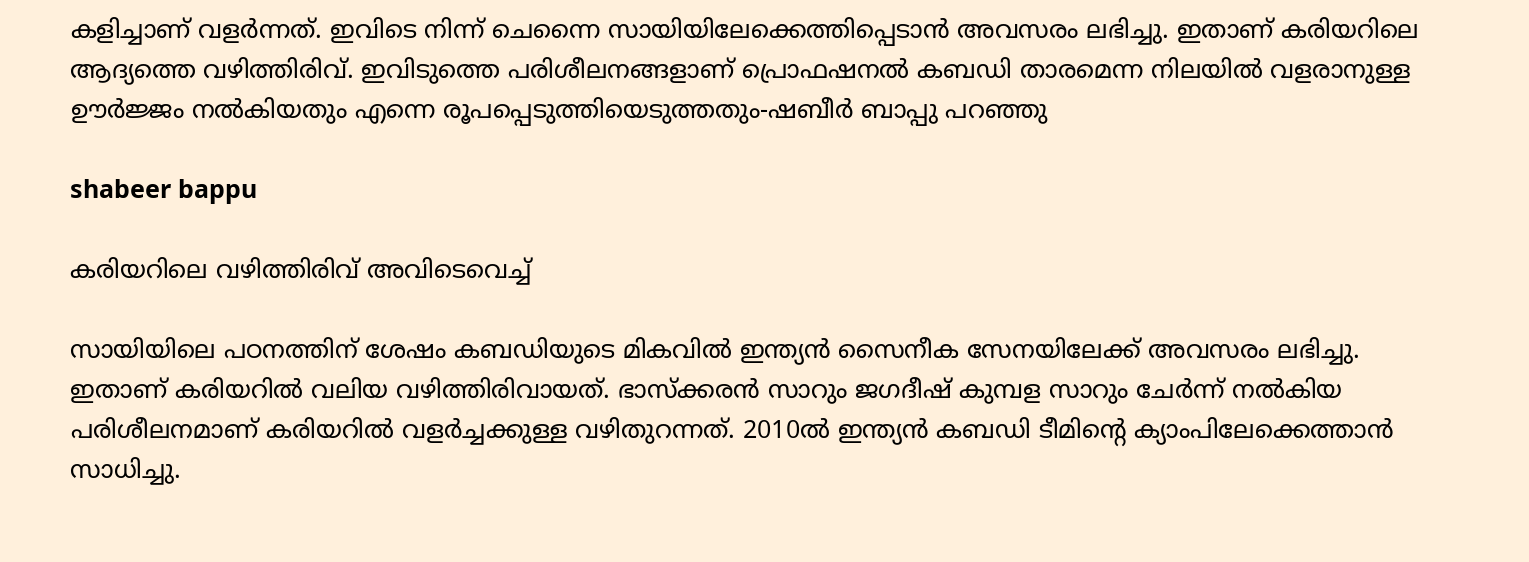കളിച്ചാണ് വളര്‍ന്നത്. ഇവിടെ നിന്ന് ചെന്നൈ സായിയിലേക്കെത്തിപ്പെടാന്‍ അവസരം ലഭിച്ചു. ഇതാണ് കരിയറിലെ ആദ്യത്തെ വഴിത്തിരിവ്. ഇവിടുത്തെ പരിശീലനങ്ങളാണ് പ്രൊഫഷനല്‍ കബഡി താരമെന്ന നിലയില്‍ വളരാനുള്ള ഊര്‍ജ്ജം നല്‍കിയതും എന്നെ രൂപപ്പെടുത്തിയെടുത്തതും-ഷബീര്‍ ബാപ്പു പറഞ്ഞു

shabeer bappu

കരിയറിലെ വഴിത്തിരിവ് അവിടെവെച്ച്

സായിയിലെ പഠനത്തിന് ശേഷം കബഡിയുടെ മികവില്‍ ഇന്ത്യന്‍ സൈനീക സേനയിലേക്ക് അവസരം ലഭിച്ചു. ഇതാണ് കരിയറില്‍ വലിയ വഴിത്തിരിവായത്. ഭാസ്‌ക്കരന്‍ സാറും ജഗദീഷ് കുമ്പള സാറും ചേര്‍ന്ന് നല്‍കിയ പരിശീലനമാണ് കരിയറില്‍ വളര്‍ച്ചക്കുള്ള വഴിതുറന്നത്. 2010ല്‍ ഇന്ത്യന്‍ കബഡി ടീമിന്റെ ക്യാംപിലേക്കെത്താന്‍ സാധിച്ചു.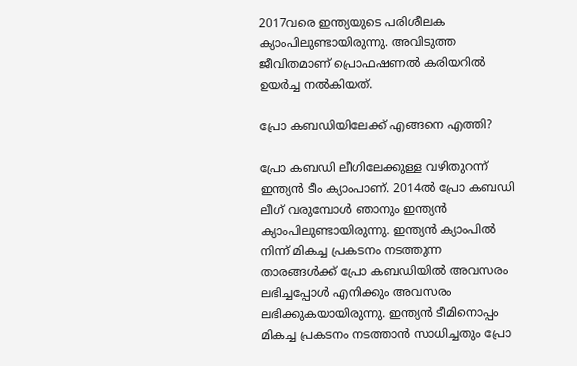2017വരെ ഇന്ത്യയുടെ പരിശീലക ക്യാംപിലുണ്ടായിരുന്നു. അവിടുത്ത ജീവിതമാണ് പ്രൊഫഷണല്‍ കരിയറില്‍ ഉയര്‍ച്ച നല്‍കിയത്.

പ്രോ കബഡിയിലേക്ക് എങ്ങനെ എത്തി?

പ്രോ കബഡി ലീഗിലേക്കുള്ള വഴിതുറന്ന് ഇന്ത്യന്‍ ടീം ക്യാംപാണ്. 2014ല്‍ പ്രോ കബഡി ലീഗ് വരുമ്പോള്‍ ഞാനും ഇന്ത്യന്‍ ക്യാംപിലുണ്ടായിരുന്നു. ഇന്ത്യന്‍ ക്യാംപില്‍ നിന്ന് മികച്ച പ്രകടനം നടത്തുന്ന താരങ്ങള്‍ക്ക് പ്രോ കബഡിയില്‍ അവസരം ലഭിച്ചപ്പോള്‍ എനിക്കും അവസരം ലഭിക്കുകയായിരുന്നു. ഇന്ത്യന്‍ ടീമിനൊപ്പം മികച്ച പ്രകടനം നടത്താന്‍ സാധിച്ചതും പ്രോ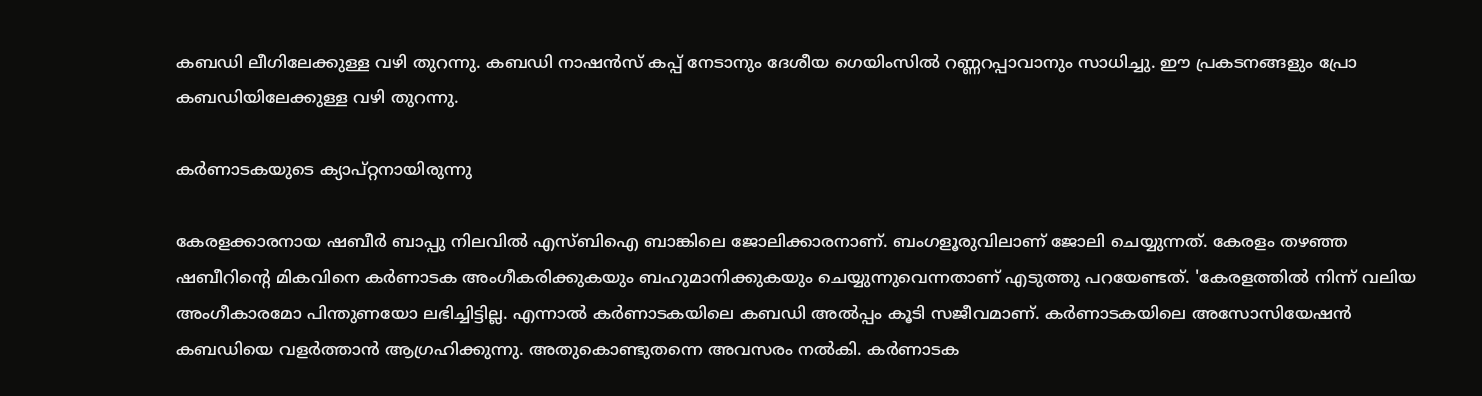കബഡി ലീഗിലേക്കുള്ള വഴി തുറന്നു. കബഡി നാഷന്‍സ് കപ്പ് നേടാനും ദേശീയ ഗെയിംസില്‍ റണ്ണറപ്പാവാനും സാധിച്ചു. ഈ പ്രകടനങ്ങളും പ്രോ കബഡിയിലേക്കുള്ള വഴി തുറന്നു.

കര്‍ണാടകയുടെ ക്യാപ്റ്റനായിരുന്നു

കേരളക്കാരനായ ഷബീര്‍ ബാപ്പു നിലവില്‍ എസ്ബിഐ ബാങ്കിലെ ജോലിക്കാരനാണ്. ബംഗളൂരുവിലാണ് ജോലി ചെയ്യുന്നത്. കേരളം തഴഞ്ഞ ഷബീറിന്റെ മികവിനെ കര്‍ണാടക അംഗീകരിക്കുകയും ബഹുമാനിക്കുകയും ചെയ്യുന്നുവെന്നതാണ് എടുത്തു പറയേണ്ടത്. 'കേരളത്തില്‍ നിന്ന് വലിയ അംഗീകാരമോ പിന്തുണയോ ലഭിച്ചിട്ടില്ല. എന്നാല്‍ കര്‍ണാടകയിലെ കബഡി അല്‍പ്പം കൂടി സജീവമാണ്. കര്‍ണാടകയിലെ അസോസിയേഷന്‍ കബഡിയെ വളര്‍ത്താന്‍ ആഗ്രഹിക്കുന്നു. അതുകൊണ്ടുതന്നെ അവസരം നല്‍കി. കര്‍ണാടക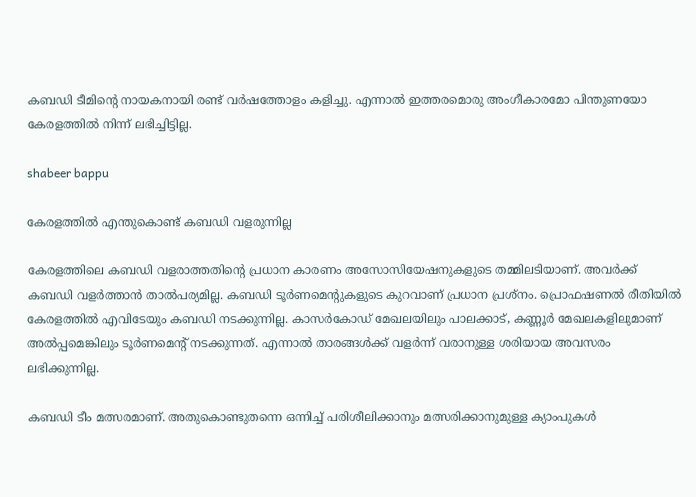കബഡി ടീമിന്റെ നായകനായി രണ്ട് വര്‍ഷത്തോളം കളിച്ചു. എന്നാല്‍ ഇത്തരമൊരു അംഗീകാരമോ പിന്തുണയോ കേരളത്തില്‍ നിന്ന് ലഭിച്ചിട്ടില്ല.

shabeer bappu

കേരളത്തില്‍ എന്തുകൊണ്ട് കബഡി വളരുന്നില്ല

കേരളത്തിലെ കബഡി വളരാത്തതിന്റെ പ്രധാന കാരണം അസോസിയേഷനുകളുടെ തമ്മിലടിയാണ്. അവര്‍ക്ക് കബഡി വളര്‍ത്താന്‍ താല്‍പര്യമില്ല. കബഡി ടൂര്‍ണമെന്റുകളുടെ കുറവാണ് പ്രധാന പ്രശ്‌നം. പ്രൊഫഷണല്‍ രീതിയില്‍ കേരളത്തില്‍ എവിടേയും കബഡി നടക്കുന്നില്ല. കാസര്‍കോഡ് മേഖലയിലും പാലക്കാട്, കണ്ണൂര്‍ മേഖലകളിലുമാണ് അല്‍പ്പമെങ്കിലും ടൂര്‍ണമെന്റ് നടക്കുന്നത്. എന്നാല്‍ താരങ്ങള്‍ക്ക് വളര്‍ന്ന് വരാനുള്ള ശരിയായ അവസരം ലഭിക്കുന്നില്ല.

കബഡി ടീം മത്സരമാണ്. അതുകൊണ്ടുതന്നെ ഒന്നിച്ച് പരിശീലിക്കാനും മത്സരിക്കാനുമുള്ള ക്യാംപുകള്‍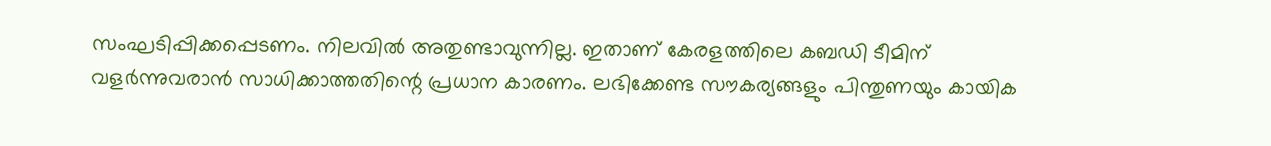സംഘടിപ്പിക്കപ്പെടണം. നിലവില്‍ അതുണ്ടാവുന്നില്ല. ഇതാണ് കേരളത്തിലെ കബഡി ടീമിന് വളര്‍ന്നുവരാന്‍ സാധിക്കാത്തതിന്റെ പ്രധാന കാരണം. ലഭിക്കേണ്ട സൗകര്യങ്ങളും പിന്തുണയും കായിക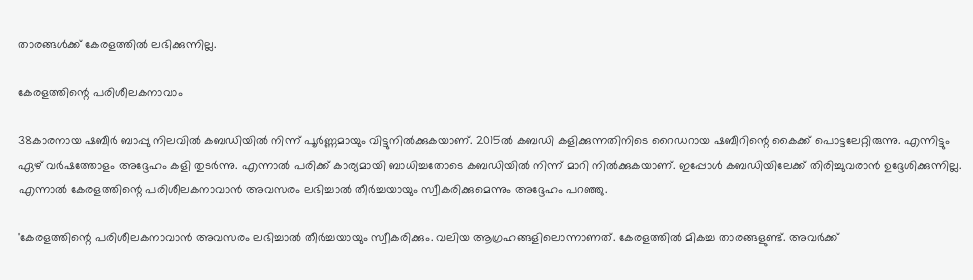താരങ്ങള്‍ക്ക് കേരളത്തില്‍ ലഭിക്കുന്നില്ല.

കേരളത്തിന്റെ പരിശീലകനാവാം

38കാരനായ ഷബീര്‍ ബാപ്പു നിലവില്‍ കബഡിയില്‍ നിന്ന് പൂര്‍ണ്ണമായും വിട്ടുനില്‍ക്കുകയാണ്. 2015ല്‍ കബഡി കളിക്കുന്നതിനിടെ റൈഡറായ ഷബീറിന്റെ കൈക്ക് പൊട്ടലേറ്റിരുന്നു. എന്നിട്ടും ഏഴ് വര്‍ഷത്തോളം അദ്ദേഹം കളി തുടര്‍ന്നു. എന്നാല്‍ പരിക്ക് കാര്യമായി ബാധിച്ചതോടെ കബഡിയില്‍ നിന്ന് മാറി നില്‍ക്കുകയാണ്. ഇപ്പോള്‍ കബഡിയിലേക്ക് തിരിച്ചുവരാന്‍ ഉദ്ദേശിക്കുന്നില്ല. എന്നാല്‍ കേരളത്തിന്റെ പരിശീലകനാവാന്‍ അവസരം ലഭിച്ചാല്‍ തീര്‍ച്ചയായും സ്വീകരിക്കുമെന്നും അദ്ദേഹം പറഞ്ഞു.

'കേരളത്തിന്റെ പരിശീലകനാവാന്‍ അവസരം ലഭിച്ചാല്‍ തീര്‍ച്ചയായും സ്വീകരിക്കും. വലിയ ആഗ്രഹങ്ങളിലൊന്നാണത്. കേരളത്തില്‍ മികച്ച താരങ്ങളുണ്ട്. അവര്‍ക്ക്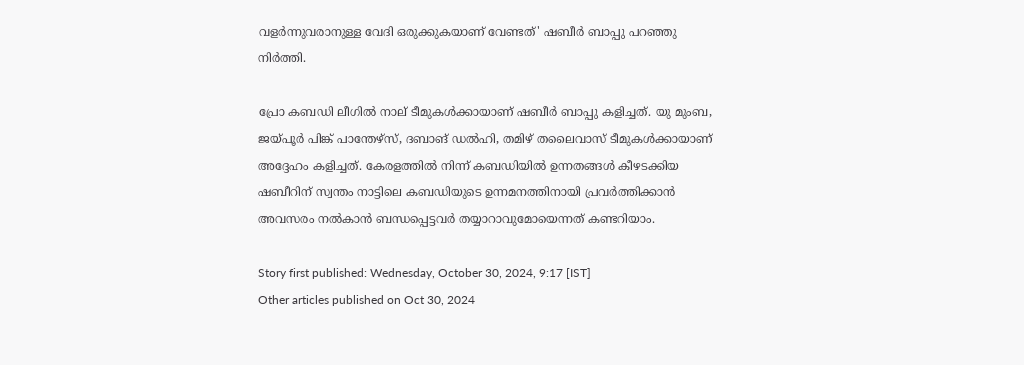വളര്‍ന്നുവരാനുള്ള വേദി ഒരുക്കുകയാണ് വേണ്ടത്' ഷബീര്‍ ബാപ്പു പറഞ്ഞു നിര്‍ത്തി.

പ്രോ കബഡി ലീഗില്‍ നാല് ടീമുകള്‍ക്കായാണ് ഷബീര്‍ ബാപ്പു കളിച്ചത്. യു മുംബ, ജയ്പൂര്‍ പിങ്ക് പാന്തേഴ്‌സ്, ദബാങ് ഡല്‍ഹി, തമിഴ് തലൈവാസ് ടീമുകള്‍ക്കായാണ് അദ്ദേഹം കളിച്ചത്. കേരളത്തില്‍ നിന്ന് കബഡിയില്‍ ഉന്നതങ്ങള്‍ കീഴടക്കിയ ഷബീറിന് സ്വന്തം നാട്ടിലെ കബഡിയുടെ ഉന്നമനത്തിനായി പ്രവര്‍ത്തിക്കാന്‍ അവസരം നല്‍കാന്‍ ബന്ധപ്പെട്ടവര്‍ തയ്യാറാവുമോയെന്നത് കണ്ടറിയാം.

Story first published: Wednesday, October 30, 2024, 9:17 [IST]
Other articles published on Oct 30, 2024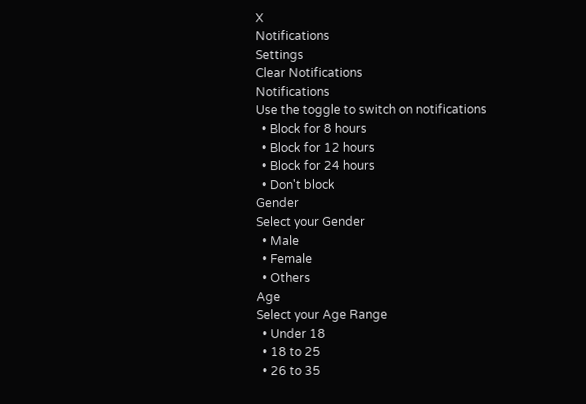X
Notifications
Settings
Clear Notifications
Notifications
Use the toggle to switch on notifications
  • Block for 8 hours
  • Block for 12 hours
  • Block for 24 hours
  • Don't block
Gender
Select your Gender
  • Male
  • Female
  • Others
Age
Select your Age Range
  • Under 18
  • 18 to 25
  • 26 to 35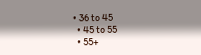• 36 to 45
  • 45 to 55
  • 55+